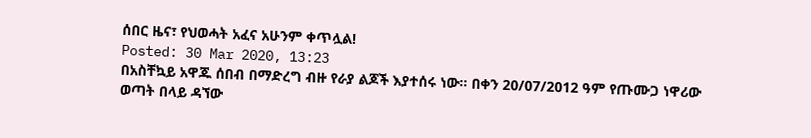ሰበር ዜና፣ የህወሓት አፈና አሁንም ቀጥሏል!
Posted: 30 Mar 2020, 13:23
በአስቸኳይ አዋጁ ሰበብ በማድረግ ብዙ የራያ ልጆች እያተሰሩ ነው። በቀን 20/07/2012 ዓም የጡሙጋ ነዋሪው ወጣት በላይ ዳኘው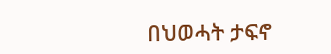በህወሓት ታፍኖ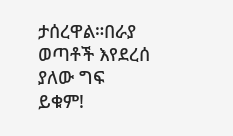ታሰረዋል።በራያ ወጣቶች እየደረሰ ያለው ግፍ ይቁም!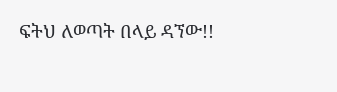ፍትህ ለወጣት በላይ ዳኘው!!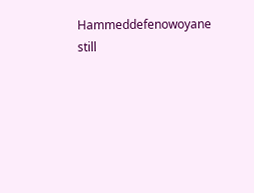Hammeddefenowoyane still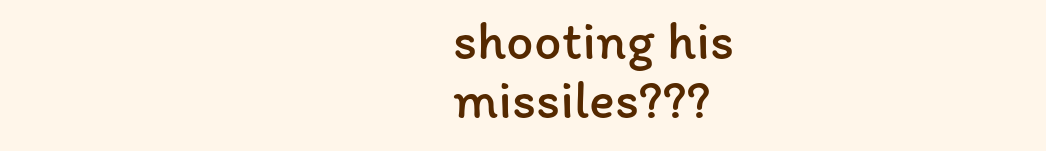shooting his missiles???